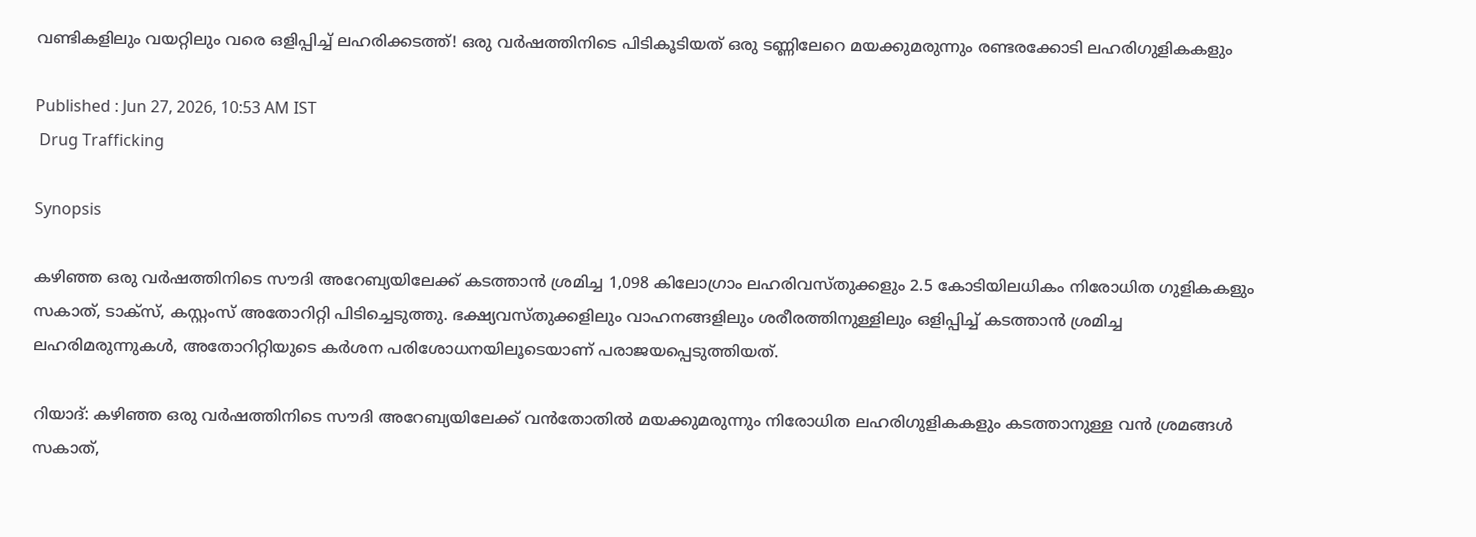വണ്ടികളിലും വയറ്റിലും വരെ ഒളിപ്പിച്ച് ലഹരിക്കടത്ത്! ഒരു വർഷത്തിനിടെ പിടികൂടിയത് ഒരു ടണ്ണിലേറെ മയക്കുമരുന്നും രണ്ടരക്കോടി ലഹരിഗുളികകളും

Published : Jun 27, 2026, 10:53 AM IST
 Drug Trafficking

Synopsis

കഴിഞ്ഞ ഒരു വർഷത്തിനിടെ സൗദി അറേബ്യയിലേക്ക് കടത്താൻ ശ്രമിച്ച 1,098 കിലോഗ്രാം ലഹരിവസ്തുക്കളും 2.5 കോടിയിലധികം നിരോധിത ഗുളികകളും സകാത്, ടാക്സ്, കസ്റ്റംസ് അതോറിറ്റി പിടിച്ചെടുത്തു. ഭക്ഷ്യവസ്തുക്കളിലും വാഹനങ്ങളിലും ശരീരത്തിനുള്ളിലും ഒളിപ്പിച്ച് കടത്താൻ ശ്രമിച്ച ലഹരിമരുന്നുകൾ, അതോറിറ്റിയുടെ കർശന പരിശോധനയിലൂടെയാണ് പരാജയപ്പെടുത്തിയത്.

റിയാദ്: കഴിഞ്ഞ ഒരു വർഷത്തിനിടെ സൗദി അറേബ്യയിലേക്ക് വൻതോതിൽ മയക്കുമരുന്നും നിരോധിത ലഹരിഗുളികകളും കടത്താനുള്ള വൻ ശ്രമങ്ങൾ സകാത്,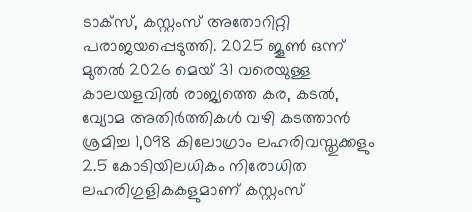ടാക്സ്, കസ്റ്റംസ് അതോറിറ്റി പരാജയപ്പെടുത്തി. 2025 ജൂൺ ഒന്ന് മുതൽ 2026 മെയ് 31 വരെയുള്ള കാലയളവിൽ രാജ്യത്തെ കര, കടൽ, വ്യോമ അതിർത്തികൾ വഴി കടത്താൻ ശ്രമിച്ച 1,098 കിലോഗ്രാം ലഹരിവസ്തുക്കളും 2.5 കോടിയിലധികം നിരോധിത ലഹരിഗുളികകളുമാണ് കസ്റ്റംസ്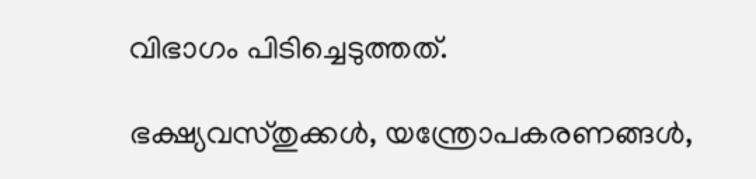വിഭാഗം പിടിച്ചെടുത്തത്.

ഭക്ഷ്യവസ്തുക്കൾ, യന്ത്രോപകരണങ്ങൾ,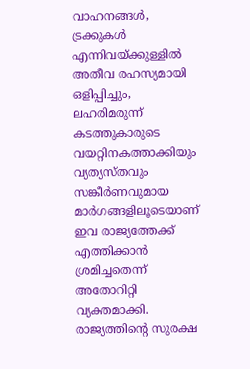വാഹനങ്ങൾ, ട്രക്കുകൾ എന്നിവയ്ക്കുള്ളിൽ അതീവ രഹസ്യമായി ഒളിപ്പിച്ചും, ലഹരിമരുന്ന് കടത്തുകാരുടെ വയറ്റിനകത്താക്കിയും വ്യത്യസ്തവും സങ്കീർണവുമായ മാർഗങ്ങളിലൂടെയാണ് ഇവ രാജ്യത്തേക്ക് എത്തിക്കാൻ ശ്രമിച്ചതെന്ന് അതോറിറ്റി വ്യക്തമാക്കി. രാജ്യത്തിന്റെ സുരക്ഷ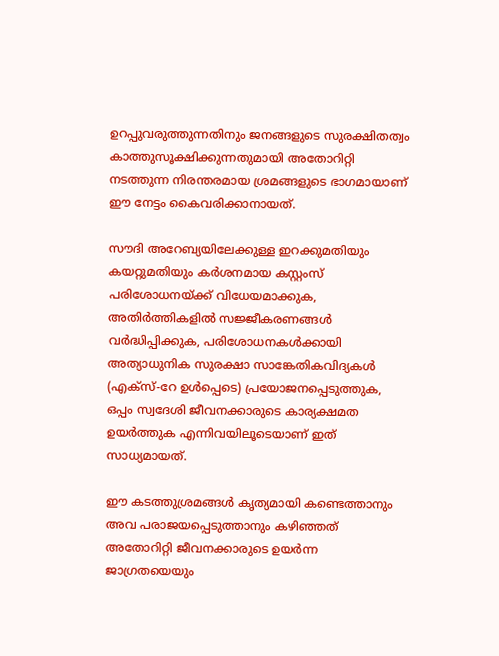ഉറപ്പുവരുത്തുന്നതിനും ജനങ്ങളുടെ സുരക്ഷിതത്വം കാത്തുസൂക്ഷിക്കുന്നതുമായി അതോറിറ്റി നടത്തുന്ന നിരന്തരമായ ശ്രമങ്ങളുടെ ഭാഗമായാണ് ഈ നേട്ടം കൈവരിക്കാനായത്.

സൗദി അറേബ്യയിലേക്കുള്ള ഇറക്കുമതിയും കയറ്റുമതിയും കർശനമായ കസ്റ്റംസ് പരിശോധനയ്ക്ക് വിധേയമാക്കുക, അതിർത്തികളിൽ സജ്ജീകരണങ്ങൾ വർദ്ധിപ്പിക്കുക, പരിശോധനകൾക്കായി അത്യാധുനിക സുരക്ഷാ സാങ്കേതികവിദ്യകൾ (എക്സ്-റേ ഉൾപ്പെടെ) പ്രയോജനപ്പെടുത്തുക, ഒപ്പം സ്വദേശി ജീവനക്കാരുടെ കാര്യക്ഷമത ഉയർത്തുക എന്നിവയിലൂടെയാണ് ഇത് സാധ്യമായത്.

ഈ കടത്തുശ്രമങ്ങൾ കൃത്യമായി കണ്ടെത്താനും അവ പരാജയപ്പെടുത്താനും കഴിഞ്ഞത് അതോറിറ്റി ജീവനക്കാരുടെ ഉയർന്ന ജാഗ്രതയെയും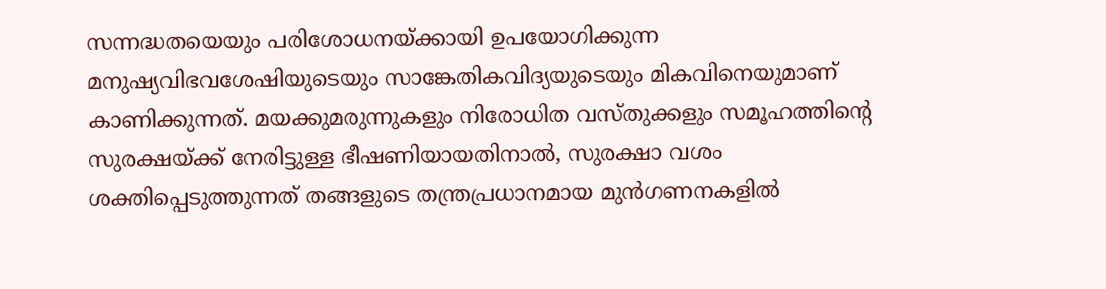സന്നദ്ധതയെയും പരിശോധനയ്ക്കായി ഉപയോഗിക്കുന്ന മനുഷ്യവിഭവശേഷിയുടെയും സാങ്കേതികവിദ്യയുടെയും മികവിനെയുമാണ് കാണിക്കുന്നത്. മയക്കുമരുന്നുകളും നിരോധിത വസ്തുക്കളും സമൂഹത്തിന്റെ സുരക്ഷയ്ക്ക് നേരിട്ടുള്ള ഭീഷണിയായതിനാൽ, സുരക്ഷാ വശം ശക്തിപ്പെടുത്തുന്നത് തങ്ങളുടെ തന്ത്രപ്രധാനമായ മുൻഗണനകളിൽ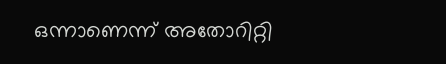ഒന്നാണെന്ന് അതോറിറ്റി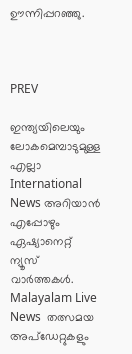ഊന്നിപ്പറഞ്ഞു.



PREV

ഇന്ത്യയിലെയും ലോകമെമ്പാടുമുള്ള എല്ലാ International News അറിയാൻ എപ്പോഴും ഏഷ്യാനെറ്റ് ന്യൂസ് വാർത്തകൾ. Malayalam Live News  തത്സമയ അപ്‌ഡേറ്റുകളും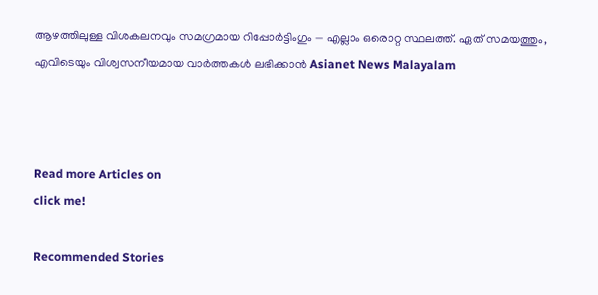ആഴത്തിലുള്ള വിശകലനവും സമഗ്രമായ റിപ്പോർട്ടിംഗും — എല്ലാം ഒരൊറ്റ സ്ഥലത്ത്. ഏത് സമയത്തും, എവിടെയും വിശ്വസനീയമായ വാർത്തകൾ ലഭിക്കാൻ Asianet News Malayalam



Read more Articles on
click me!

Recommended Stories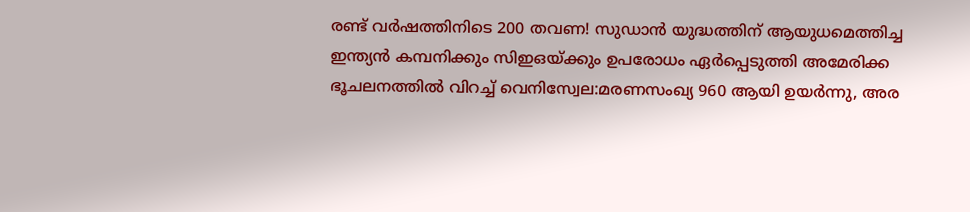രണ്ട് വർഷത്തിനിടെ 200 തവണ! സുഡാൻ യുദ്ധത്തിന് ആയുധമെത്തിച്ച ഇന്ത്യൻ കമ്പനിക്കും സിഇഒയ്ക്കും ഉപരോധം ഏർപ്പെടുത്തി അമേരിക്ക
ഭൂചലനത്തിൽ വിറച്ച് വെനിസ്വേല:മരണസംഖ്യ 960 ആയി ഉയർന്നു, അര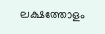ലക്ഷത്തോളം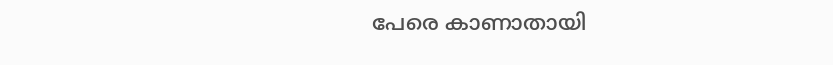പേരെ കാണാതായി